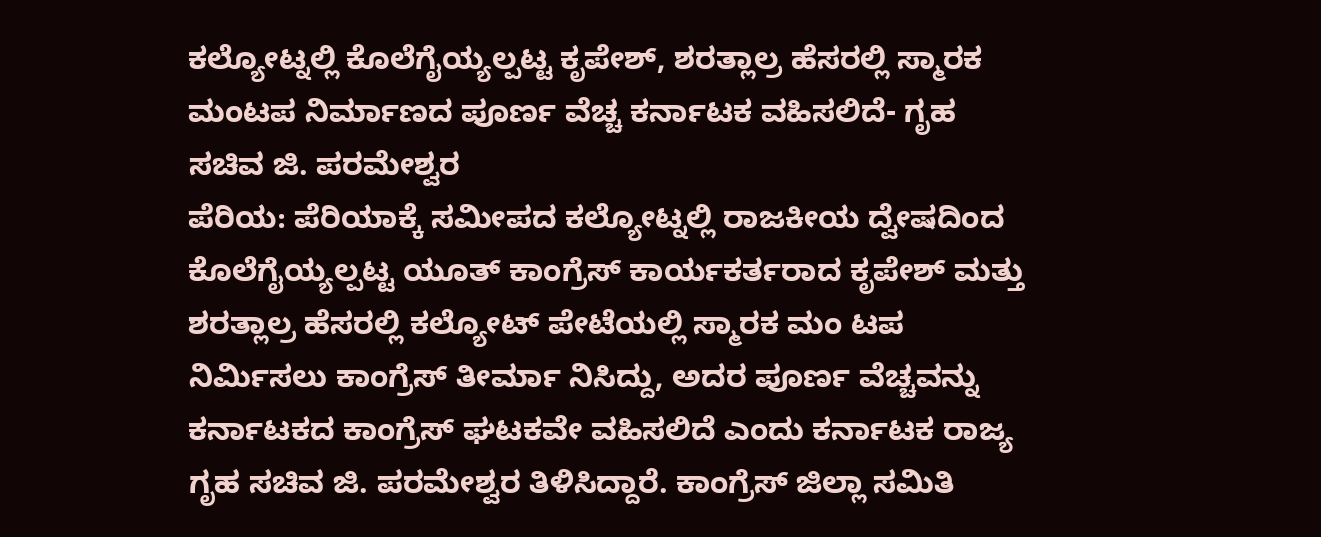ಕಲ್ಯೋಟ್ನಲ್ಲಿ ಕೊಲೆಗೈಯ್ಯಲ್ಪಟ್ಟ ಕೃಪೇಶ್, ಶರತ್ಲಾಲ್ರ ಹೆಸರಲ್ಲಿ ಸ್ಮಾರಕ ಮಂಟಪ ನಿರ್ಮಾಣದ ಪೂರ್ಣ ವೆಚ್ಚ ಕರ್ನಾಟಕ ವಹಿಸಲಿದೆ- ಗೃಹ ಸಚಿವ ಜಿ. ಪರಮೇಶ್ವರ
ಪೆರಿಯ: ಪೆರಿಯಾಕ್ಕೆ ಸಮೀಪದ ಕಲ್ಯೋಟ್ನಲ್ಲಿ ರಾಜಕೀಯ ದ್ವೇಷದಿಂದ ಕೊಲೆಗೈಯ್ಯಲ್ಪಟ್ಟ ಯೂತ್ ಕಾಂಗ್ರೆಸ್ ಕಾರ್ಯಕರ್ತರಾದ ಕೃಪೇಶ್ ಮತ್ತು ಶರತ್ಲಾಲ್ರ ಹೆಸರಲ್ಲಿ ಕಲ್ಯೋಟ್ ಪೇಟೆಯಲ್ಲಿ ಸ್ಮಾರಕ ಮಂ ಟಪ ನಿರ್ಮಿಸಲು ಕಾಂಗ್ರೆಸ್ ತೀರ್ಮಾ ನಿಸಿದ್ದು, ಅದರ ಪೂರ್ಣ ವೆಚ್ಚವನ್ನು ಕರ್ನಾಟಕದ ಕಾಂಗ್ರೆಸ್ ಘಟಕವೇ ವಹಿಸಲಿದೆ ಎಂದು ಕರ್ನಾಟಕ ರಾಜ್ಯ ಗೃಹ ಸಚಿವ ಜಿ. ಪರಮೇಶ್ವರ ತಿಳಿಸಿದ್ದಾರೆ. ಕಾಂಗ್ರೆಸ್ ಜಿಲ್ಲಾ ಸಮಿತಿ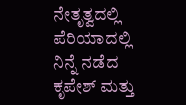ನೇತೃತ್ವದಲ್ಲಿ ಪೆರಿಯಾದಲ್ಲಿ ನಿನ್ನೆ ನಡೆದ ಕೃಪೇಶ್ ಮತ್ತು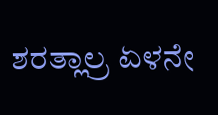ಶರತ್ಲಾಲ್ರ ಏಳನೇ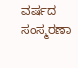ವರ್ಷದ ಸಂಸ್ಮರಣಾ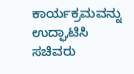ಕಾರ್ಯಕ್ರಮವನ್ನು ಉದ್ಘಾಟಿಸಿ ಸಚಿವರು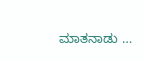ಮಾತನಾಡು …